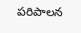పరిపాలన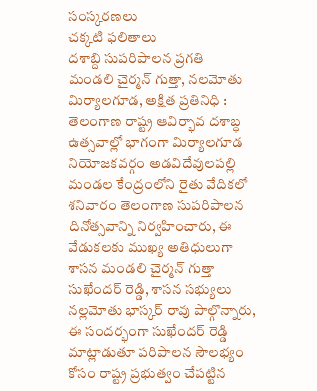సంస్కరణలు
చక్కటి ఫలితాలు
దశాబ్ది సుపరిపాలన ప్రగతి
మండలి చైర్మన్ గుత్తా, నలమోతు
మిర్యాలగూడ, అక్షిత ప్రతినిధి :
తెలంగాణ రాష్ట్ర ఆవిర్భావ దశాబ్ధ ఉత్సవాల్లో భాగంగా మిర్యాలగూడ నియోజకవర్గం అడవిదేవులపల్లి మండల కేంద్రంలోని రైతు వేదికలో శనివారం తెలంగాణ సుపరిపాలన దినోత్సవాన్ని నిర్వహించారు, ఈ వేడుకలకు ముఖ్య అతిధులుగా
శాసన మండలి చైర్మన్ గుత్తా సుఖేందర్ రెడ్డి, శాసన సభ్యులు నల్లమోతు భాస్కర్ రావు పాల్గొన్నారు, ఈ సందర్భంగా సుఖేందర్ రెడ్డి మాట్లాడుతూ పరిపాలన సౌలభ్యం కోసం రాష్ట్ర ప్రభుత్వం చేపట్టిన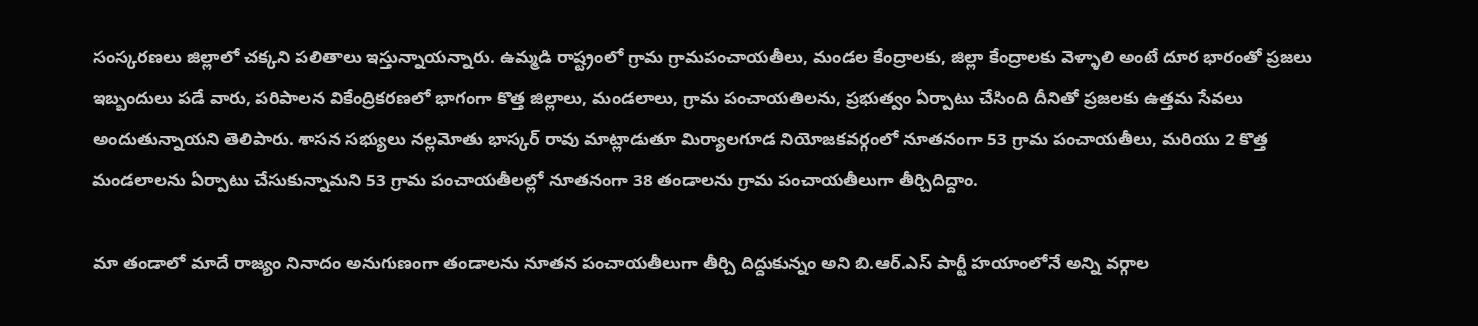సంస్కరణలు జిల్లాలో చక్కని పలితాలు ఇస్తున్నాయన్నారు. ఉమ్మడి రాష్ట్రంలో గ్రామ గ్రామపంచాయతీలు, మండల కేంద్రాలకు, జిల్లా కేంద్రాలకు వెళ్ళాలి అంటే దూర భారంతో ప్రజలు ఇబ్బందులు పడే వారు, పరిపాలన వికేంద్రికరణలో భాగంగా కొత్త జిల్లాలు, మండలాలు, గ్రామ పంచాయతిలను, ప్రభుత్వం ఏర్పాటు చేసింది దీనితో ప్రజలకు ఉత్తమ సేవలు అందుతున్నాయని తెలిపారు. శాసన సభ్యులు నల్లమోతు భాస్కర్ రావు మాట్లాడుతూ మిర్యాలగూడ నియోజకవర్గంలో నూతనంగా 53 గ్రామ పంచాయతీలు, మరియు 2 కొత్త మండలాలను ఏర్పాటు చేసుకున్నామని 53 గ్రామ పంచాయతీలల్లో నూతనంగా 38 తండాలను గ్రామ పంచాయతీలుగా తీర్చిదిద్దాం.

మా తండాలో మాదే రాజ్యం నినాదం అనుగుణంగా తండాలను నూతన పంచాయతీలుగా తీర్చి దిద్దుకున్నం అని బి.ఆర్.ఎస్ పార్టీ హయాంలోనే అన్ని వర్గాల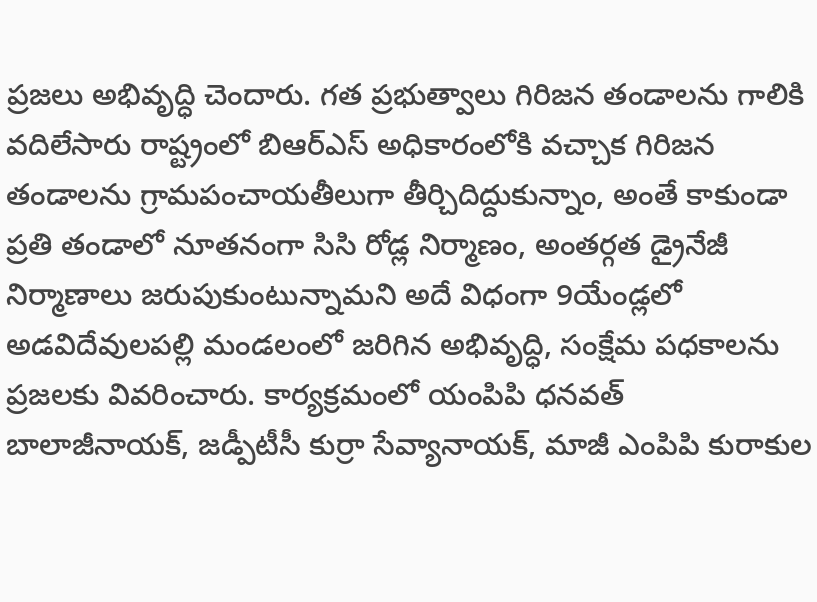ప్రజలు అభివృద్ధి చెందారు. గత ప్రభుత్వాలు గిరిజన తండాలను గాలికి వదిలేసారు రాష్ట్రంలో బిఆర్ఎస్ అధికారంలోకి వచ్చాక గిరిజన తండాలను గ్రామపంచాయతీలుగా తీర్చిదిద్దుకున్నాం, అంతే కాకుండా ప్రతి తండాలో నూతనంగా సిసి రోడ్ల నిర్మాణం, అంతర్గత డ్రైనేజీ నిర్మాణాలు జరుపుకుంటున్నామని అదే విధంగా 9యేండ్లలో అడవిదేవులపల్లి మండలంలో జరిగిన అభివృద్ధి, సంక్షేమ పధకాలను ప్రజలకు వివరించారు. కార్యక్రమంలో యంపిపి ధనవత్ బాలాజీనాయక్, జడ్పీటీసీ కుర్రా సేవ్యానాయక్, మాజీ ఎంపిపి కురాకుల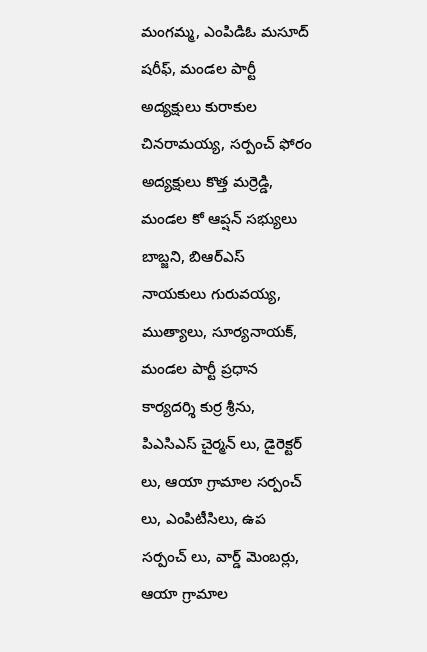మంగమ్మ, ఎంపిడిఓ మసూద్ షరీఫ్, మండల పార్టీ అద్యక్షులు కురాకుల చినరామయ్య, సర్పంచ్ ఫోరం అద్యక్షులు కొత్త మర్రెడ్డి, మండల కో ఆప్షన్ సభ్యులు బాబ్జని, బిఆర్ఎస్ నాయకులు గురువయ్య, ముత్యాలు, సూర్యనాయక్, మండల పార్టీ ప్రధాన కార్యదర్శి కుర్ర శ్రీను, పిఎసిఎస్ చైర్మన్ లు, డైరెక్టర్ లు, ఆయా గ్రామాల సర్పంచ్ లు, ఎంపిటీసిలు, ఉప సర్పంచ్ లు, వార్డ్ మెంబర్లు, ఆయా గ్రామాల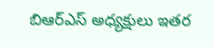బిఆర్ఎస్ అధ్యక్షులు ఇతర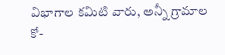విభాగాల కమిటి వారు, అన్నీ గ్రామాల కో-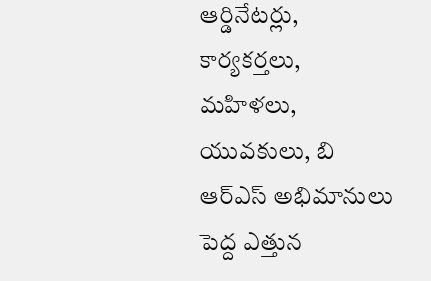ఆర్డినేటర్లు, కార్యకర్తలు, మహిళలు, యువకులు, బి ఆర్ఎస్ అభిమానులు పెద్ద ఎత్తున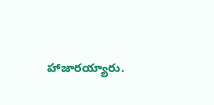హాజారయ్యారు.